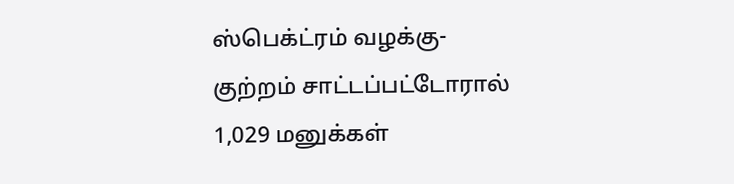ஸ்பெக்ட்ரம் வழக்கு- குற்றம் சாட்டப்பட்டோரால் 1,029 மனுக்கள்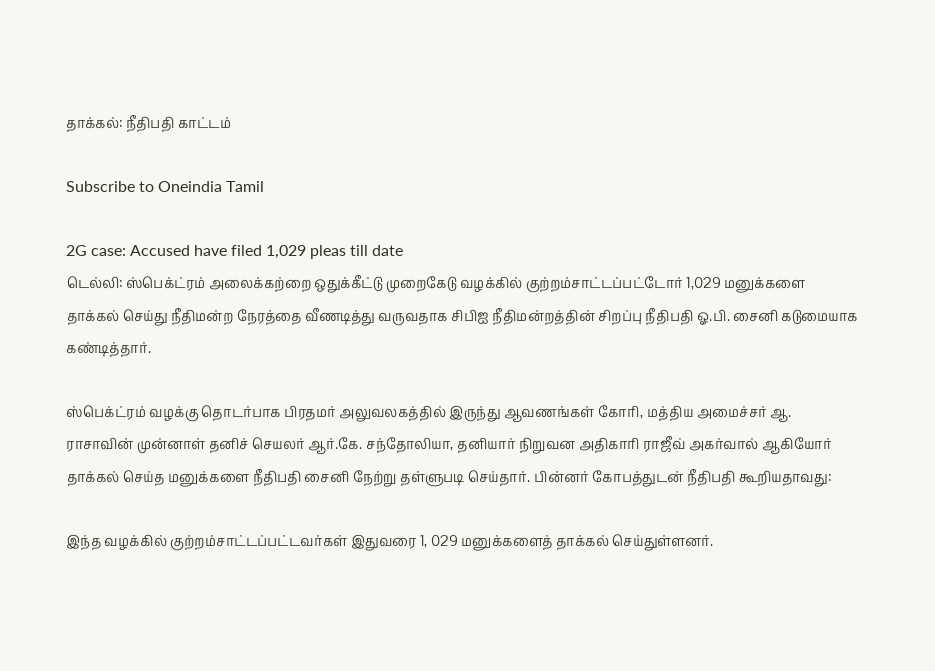தாக்கல்: நீதிபதி காட்டம்

Subscribe to Oneindia Tamil

2G case: Accused have filed 1,029 pleas till date
டெல்லி: ஸ்பெக்ட்ரம் அலைக்கற்றை ஒதுக்கீட்டு முறைகேடு வழக்கில் குற்றம்சாட்டப்பட்டோர் 1,029 மனுக்களை தாக்கல் செய்து நீதிமன்ற நேரத்தை வீணடித்து வருவதாக சிபிஐ நீதிமன்றத்தின் சிறப்பு நீதிபதி ஓ.பி. சைனி கடுமையாக கண்டித்தார்.

ஸ்பெக்ட்ரம் வழக்கு தொடர்பாக பிரதமர் அலுவலகத்தில் இருந்து ஆவணங்கள் கோரி, மத்திய அமைச்சர் ஆ. ராசாவின் முன்னாள் தனிச் செயலர் ஆர்.கே. சந்தோலியா, தனியார் நிறுவன அதிகாரி ராஜீவ் அகர்வால் ஆகியோர் தாக்கல் செய்த மனுக்களை நீதிபதி சைனி நேற்று தள்ளுபடி செய்தார். பின்னர் கோபத்துடன் நீதிபதி கூறியதாவது:

இந்த வழக்கில் குற்றம்சாட்டப்பட்டவர்கள் இதுவரை 1, 029 மனுக்களைத் தாக்கல் செய்துள்ளனர்.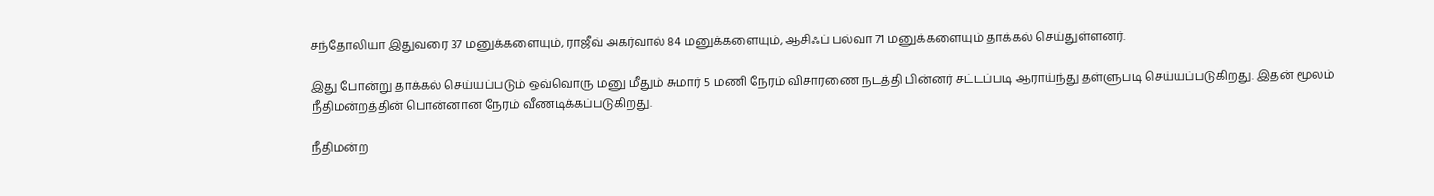சந்தோலியா இதுவரை 37 மனுக்களையும், ராஜீவ் அகர்வால் 84 மனுக்களையும், ஆசிஃப் பல்வா 71 மனுக்களையும் தாக்கல் செய்துள்ளனர்.

இது போன்று தாக்கல் செய்யப்படும் ஒவ்வொரு மனு மீதும் சுமார் 5 மணி நேரம் விசாரணை நடத்தி பின்னர் சட்டப்படி ஆராய்ந்து தள்ளுபடி செய்யப்படுகிறது. இதன் மூலம் நீதிமன்றத்தின் பொன்னான நேரம் வீணடிக்கப்படுகிறது.

நீதிமன்ற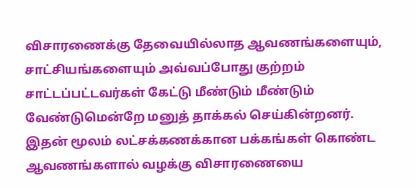விசாரணைக்கு தேவையில்லாத ஆவணங்களையும், சாட்சியங்களையும் அவ்வப்போது குற்றம் சாட்டப்பட்டவர்கள் கேட்டு மீண்டும் மீண்டும் வேண்டுமென்றே மனுத் தாக்கல் செய்கின்றனர். இதன் மூலம் லட்சக்கணக்கான பக்கங்கள் கொண்ட ஆவணங்களால் வழக்கு விசாரணையை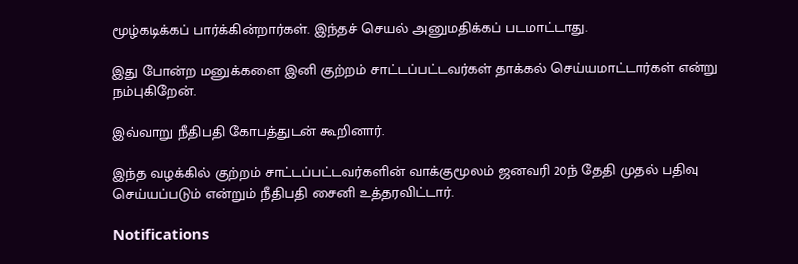மூழ்கடிக்கப் பார்க்கின்றார்கள். இந்தச் செயல் அனுமதிக்கப் படமாட்டாது.

இது போன்ற மனுக்களை இனி குற்றம் சாட்டப்பட்டவர்கள் தாக்கல் செய்யமாட்டார்கள் என்று நம்புகிறேன்.

இவ்வாறு நீதிபதி கோபத்துடன் கூறினார்.

இந்த வழக்கில் குற்றம் சாட்டப்பட்டவர்களின் வாக்குமூலம் ஜனவரி 20ந் தேதி முதல் பதிவு செய்யப்படும் என்றும் நீதிபதி சைனி உத்தரவிட்டார்.

Notifications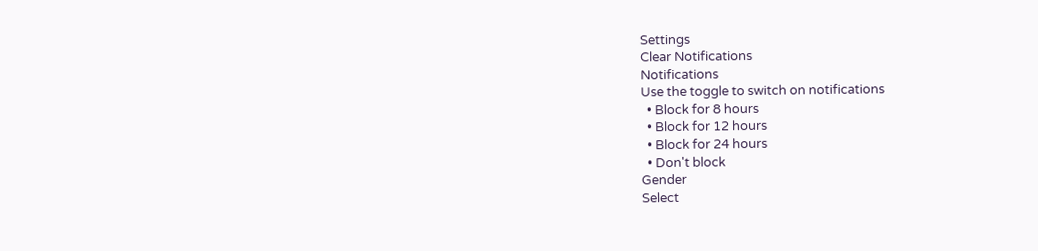Settings
Clear Notifications
Notifications
Use the toggle to switch on notifications
  • Block for 8 hours
  • Block for 12 hours
  • Block for 24 hours
  • Don't block
Gender
Select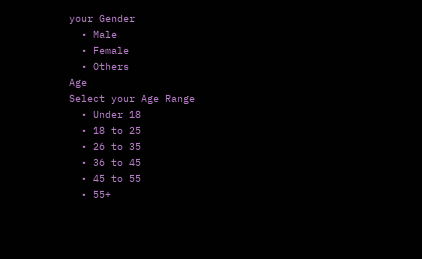your Gender
  • Male
  • Female
  • Others
Age
Select your Age Range
  • Under 18
  • 18 to 25
  • 26 to 35
  • 36 to 45
  • 45 to 55
  • 55+